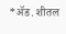*ॲड. शीतल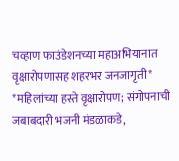चव्हाण फाउंडेशनच्या महाअभियानात वृक्षारोपणासह शहरभर जनजागृती*
*महिलांच्या हस्ते वृक्षारोपण; संगोपनाची जबाबदारी भजनी मंडळाकडे,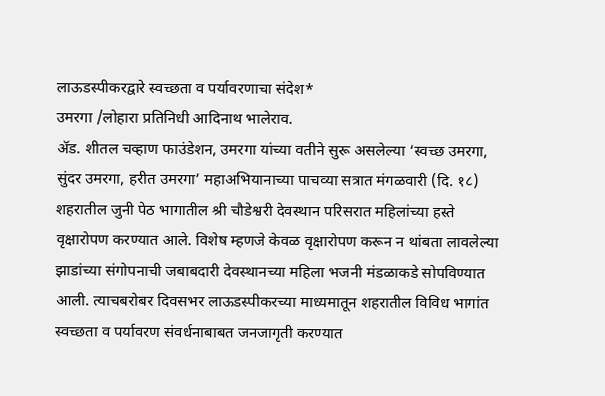लाऊडस्पीकरद्वारे स्वच्छता व पर्यावरणाचा संदेश*
उमरगा /लोहारा प्रतिनिधी आदिनाथ भालेराव.
ॲड. शीतल चव्हाण फाउंडेशन, उमरगा यांच्या वतीने सुरू असलेल्या ‘स्वच्छ उमरगा, सुंदर उमरगा, हरीत उमरगा’ महाअभियानाच्या पाचव्या सत्रात मंगळवारी (दि. १८) शहरातील जुनी पेठ भागातील श्री चौडेश्वरी देवस्थान परिसरात महिलांच्या हस्ते वृक्षारोपण करण्यात आले. विशेष म्हणजे केवळ वृक्षारोपण करून न थांबता लावलेल्या झाडांच्या संगोपनाची जबाबदारी देवस्थानच्या महिला भजनी मंडळाकडे सोपविण्यात आली. त्याचबरोबर दिवसभर लाऊडस्पीकरच्या माध्यमातून शहरातील विविध भागांत स्वच्छता व पर्यावरण संवर्धनाबाबत जनजागृती करण्यात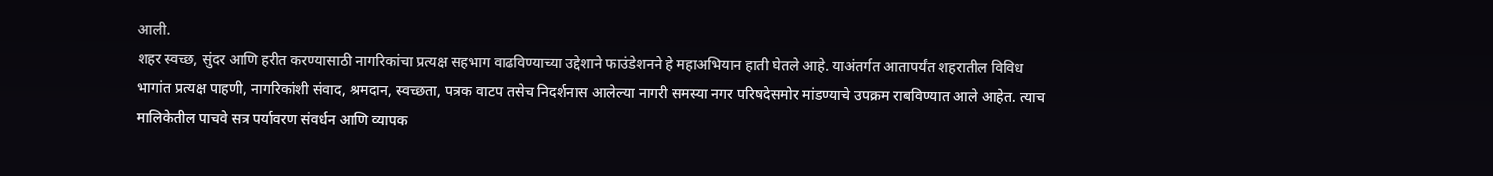आली.
शहर स्वच्छ, सुंदर आणि हरीत करण्यासाठी नागरिकांचा प्रत्यक्ष सहभाग वाढविण्याच्या उद्देशाने फाउंडेशनने हे महाअभियान हाती घेतले आहे. याअंतर्गत आतापर्यंत शहरातील विविध भागांत प्रत्यक्ष पाहणी, नागरिकांशी संवाद, श्रमदान, स्वच्छता, पत्रक वाटप तसेच निदर्शनास आलेल्या नागरी समस्या नगर परिषदेसमोर मांडण्याचे उपक्रम राबविण्यात आले आहेत. त्याच मालिकेतील पाचवे सत्र पर्यावरण संवर्धन आणि व्यापक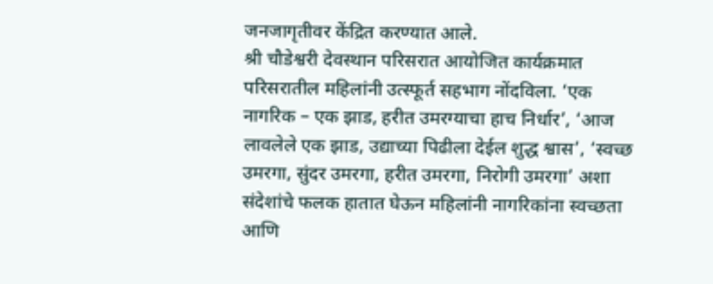जनजागृतीवर केंद्रित करण्यात आले.
श्री चौडेश्वरी देवस्थान परिसरात आयोजित कार्यक्रमात परिसरातील महिलांनी उत्स्फूर्त सहभाग नोंदविला. ‘एक नागरिक – एक झाड, हरीत उमरग्याचा हाच निर्धार’, ‘आज लावलेले एक झाड, उद्याच्या पिढीला देईल शुद्ध श्वास’, ‘स्वच्छ उमरगा, सुंदर उमरगा, हरीत उमरगा, निरोगी उमरगा’ अशा संदेशांचे फलक हातात घेऊन महिलांनी नागरिकांना स्वच्छता आणि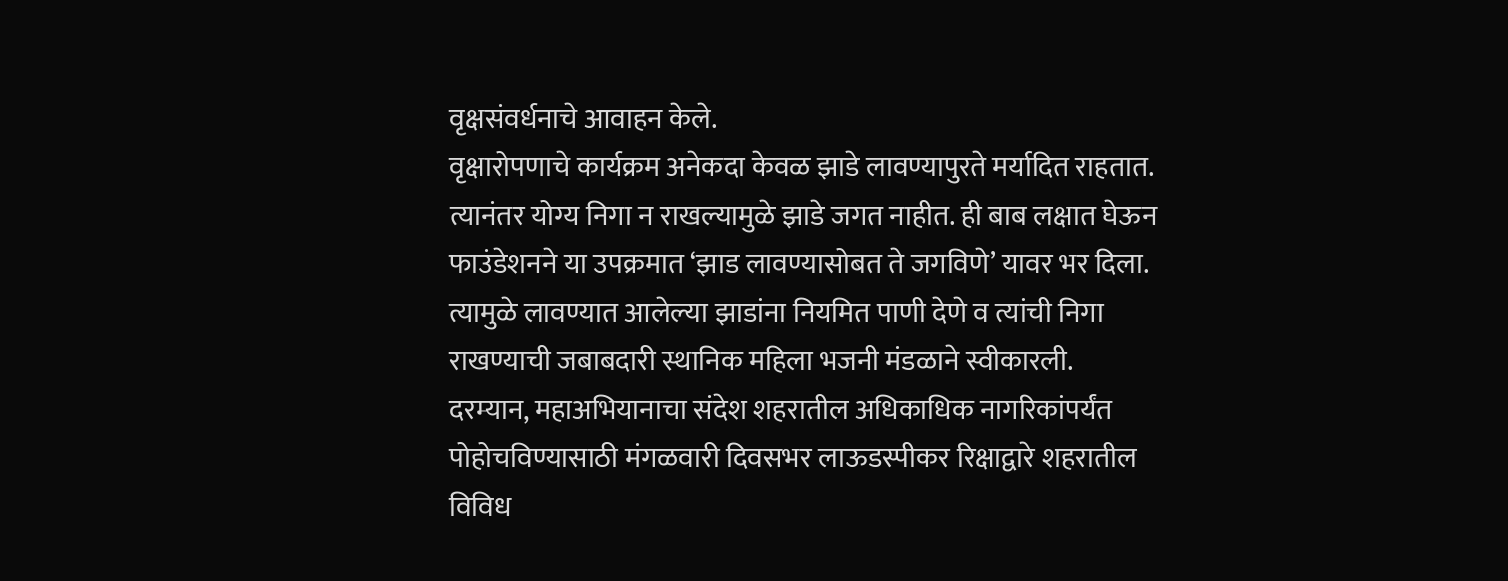वृक्षसंवर्धनाचे आवाहन केले.
वृक्षारोपणाचे कार्यक्रम अनेकदा केवळ झाडे लावण्यापुरते मर्यादित राहतात. त्यानंतर योग्य निगा न राखल्यामुळे झाडे जगत नाहीत. ही बाब लक्षात घेऊन फाउंडेशनने या उपक्रमात ‘झाड लावण्यासोबत ते जगविणे’ यावर भर दिला. त्यामुळे लावण्यात आलेल्या झाडांना नियमित पाणी देणे व त्यांची निगा राखण्याची जबाबदारी स्थानिक महिला भजनी मंडळाने स्वीकारली.
दरम्यान, महाअभियानाचा संदेश शहरातील अधिकाधिक नागरिकांपर्यंत पोहोचविण्यासाठी मंगळवारी दिवसभर लाऊडस्पीकर रिक्षाद्वारे शहरातील विविध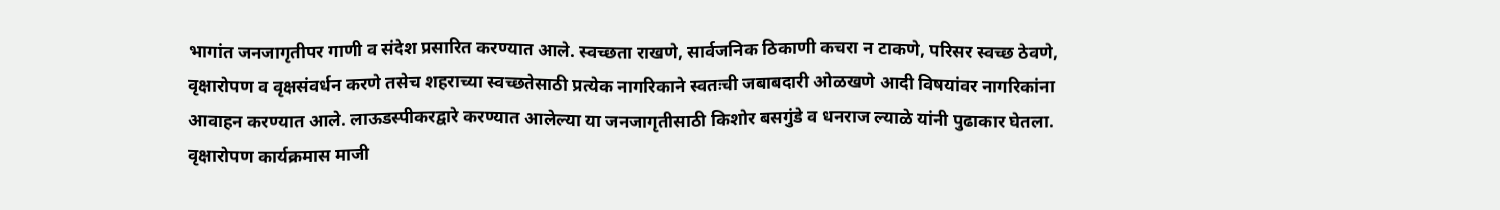भागांत जनजागृतीपर गाणी व संदेश प्रसारित करण्यात आले. स्वच्छता राखणे, सार्वजनिक ठिकाणी कचरा न टाकणे, परिसर स्वच्छ ठेवणे, वृक्षारोपण व वृक्षसंवर्धन करणे तसेच शहराच्या स्वच्छतेसाठी प्रत्येक नागरिकाने स्वतःची जबाबदारी ओळखणे आदी विषयांवर नागरिकांना आवाहन करण्यात आले. लाऊडस्पीकरद्वारे करण्यात आलेल्या या जनजागृतीसाठी किशोर बसगुंडे व धनराज ल्याळे यांनी पुढाकार घेतला.
वृक्षारोपण कार्यक्रमास माजी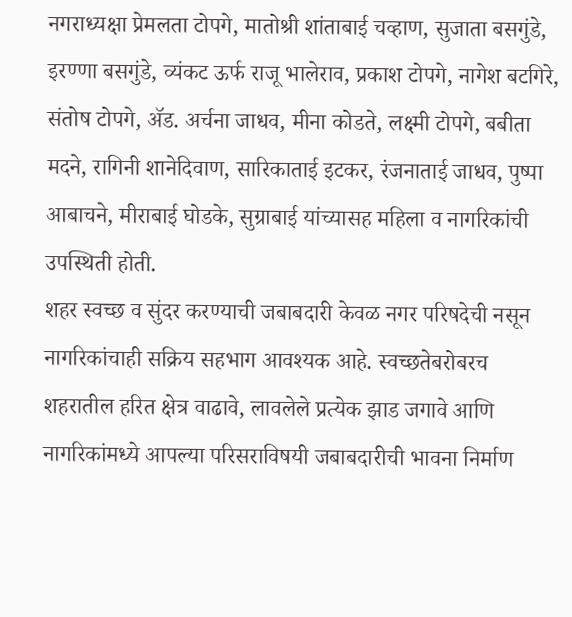नगराध्यक्षा प्रेमलता टोपगे, मातोश्री शांताबाई चव्हाण, सुजाता बसगुंडे, इरण्णा बसगुंडे, व्यंकट ऊर्फ राजू भालेराव, प्रकाश टोपगे, नागेश बटगिरे, संतोष टोपगे, ॲड. अर्चना जाधव, मीना कोडते, लक्ष्मी टोपगे, बबीता मदने, रागिनी शानेदिवाण, सारिकाताई इटकर, रंजनाताई जाधव, पुष्पा आबाचने, मीराबाई घोडके, सुग्राबाई यांच्यासह महिला व नागरिकांची उपस्थिती होती.
शहर स्वच्छ व सुंदर करण्याची जबाबदारी केवळ नगर परिषदेची नसून नागरिकांचाही सक्रिय सहभाग आवश्यक आहे. स्वच्छतेबरोबरच शहरातील हरित क्षेत्र वाढावे, लावलेले प्रत्येक झाड जगावे आणि नागरिकांमध्ये आपल्या परिसराविषयी जबाबदारीची भावना निर्माण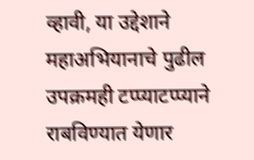व्हावी, या उद्देशाने महाअभियानाचे पुढील उपक्रमही टप्प्याटप्प्याने राबविण्यात येणार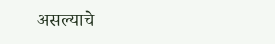असल्याचे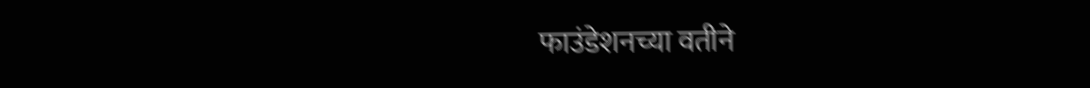फाउंडेशनच्या वतीने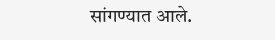सांगण्यात आले.